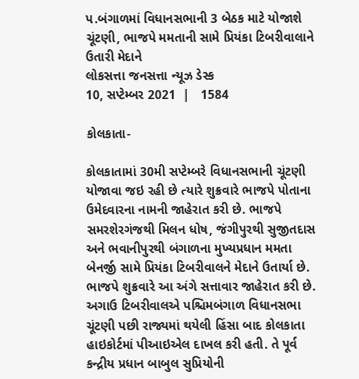પ.બંગાળમાં વિધાનસભાની 3 બેઠક માટે યોજાશે ચૂંટણી, ભાજપે મમતાની સામે પ્રિયંકા ટિબરીવાલાને ઉતારી મેદાને
લોકસત્તા જનસત્તા ન્યૂઝ ડેસ્ક
10, સપ્ટેમ્બર 2021  |   1584

કોલકાતા-

કોલકાતામાં 30મી સપ્ટેમ્બરે વિધાનસભાની ચૂંટણી યોજાવા જઇ રહી છે ત્યારે શુક્રવારે ભાજપે પોતાના ઉમેદવારના નામની જાહેરાત કરી છે. ભાજપે સમરશેરગંજથી મિલન ધોષ, જંગીપુરથી સુજીતદાસ અને ભવાનીપુરથી બંગાળના મુખ્યપ્રધાન મમતા બેનર્જી સામે પ્રિયંકા ટિબરીવાલને મેદાને ઉતાર્યા છે. ભાજપે શુક્રવારે આ અંગે સત્તાવાર જાહેરાત કરી છે. અગાઉ ટિબરીવાલએ પશ્ચિમબંગાળ વિધાનસભા ચૂંટણી પછી રાજ્યમાં થયેલી હિંસા બાદ કોલકાતા હાઇકોર્ટમાં પીઆઇએલ દાખલ કરી હતી. તે પૂર્વ કન્દ્રીય પ્રધાન બાબુલ સુપ્રિયોની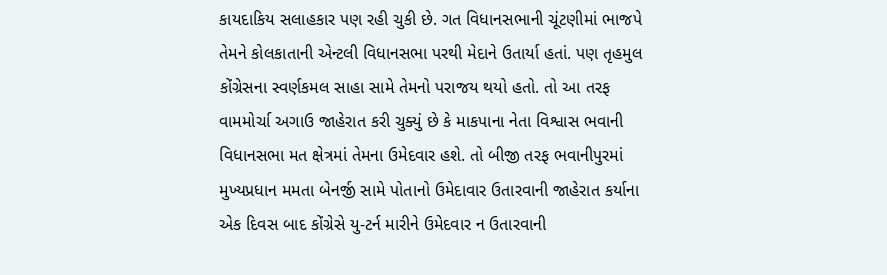કાયદાકિય સલાહકાર પણ રહી ચુકી છે. ગત વિધાનસભાની ચૂંટણીમાં ભાજપે તેમને કોલકાતાની એન્ટલી વિધાનસભા પરથી મેદાને ઉતાર્યા હતાં. પણ તૃહમુલ કોંગ્રેસના સ્વર્ણકમલ સાહા સામે તેમનો પરાજય થયો હતો. તો આ તરફ વામમોર્ચા અગાઉ જાહેરાત કરી ચુક્યું છે કે માકપાના નેતા વિશ્વાસ ભવાની વિધાનસભા મત ક્ષેત્રમાં તેમના ઉમેદવાર હશે. તો બીજી તરફ ભવાનીપુરમાં મુખ્યપ્રધાન મમતા બેનર્જી સામે પોતાનો ઉમેદાવાર ઉતારવાની જાહેરાત કર્યાના એક દિવસ બાદ કોંગ્રેસે યુ-ટર્ન મારીને ઉમેદવાર ન ઉતારવાની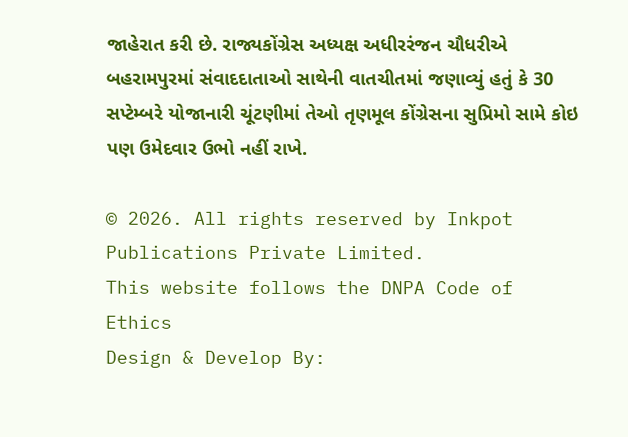જાહેરાત કરી છે. રાજ્યકોંગ્રેસ અધ્યક્ષ અધીરરંજન ચૌધરીએ બહરામપુરમાં સંવાદદાતાઓ સાથેની વાતચીતમાં જણાવ્યું હતું કે 30 સપ્ટેમ્બરે યોજાનારી ચૂંટણીમાં તેઓ તૃણમૂલ કોંગ્રેસના સુપ્રિમો સામે કોઇ પણ ઉમેદવાર ઉભો નહીં રાખે.

© 2026. All rights reserved by Inkpot Publications Private Limited.
This website follows the DNPA Code of Ethics
Design & Develop By: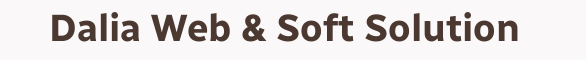Dalia Web & Soft Solution